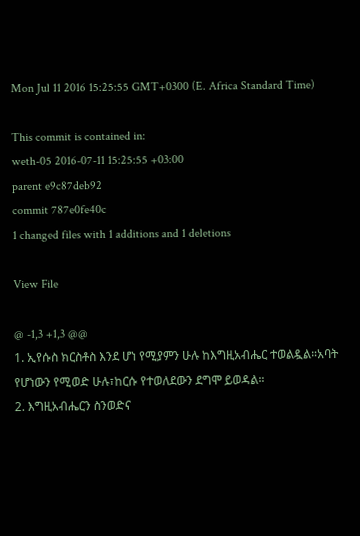Mon Jul 11 2016 15:25:55 GMT+0300 (E. Africa Standard Time)

This commit is contained in:
weth-05 2016-07-11 15:25:55 +03:00
parent e9c87deb92
commit 787e0fe40c
1 changed files with 1 additions and 1 deletions

View File

@ -1,3 +1,3 @@
1. ኢየሱስ ክርስቶስ እንደ ሆነ የሚያምን ሁሉ ከእግዚአብሔር ተወልዷል።አባት የሆነውን የሚወድ ሁሉ፣ከርሱ የተወለደውን ደግሞ ይወዳል።
2. እግዚአብሔርን ስንወድና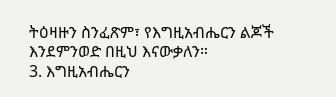ትዕዛዙን ስንፈጽም፣ የእግዚአብሔርን ልጆች እንደምንወድ በዚህ እናውቃለን።
3. እግዚአብሔርን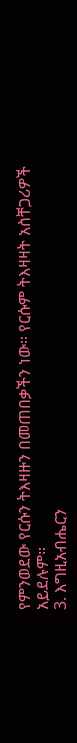የምንወደው የርሱን ትእዛዙን በመጠበቃችን ነው። የርሱም ትእዛዛት አስቸጋሪዎች አይደሉም።
3. እግዚአብሔርን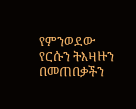የምንወደው የርሱን ትእዛዙን በመጠበቃችን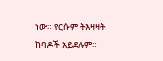ነው። የርሱም ትእዛዛት ከባዶች አይደሉም።